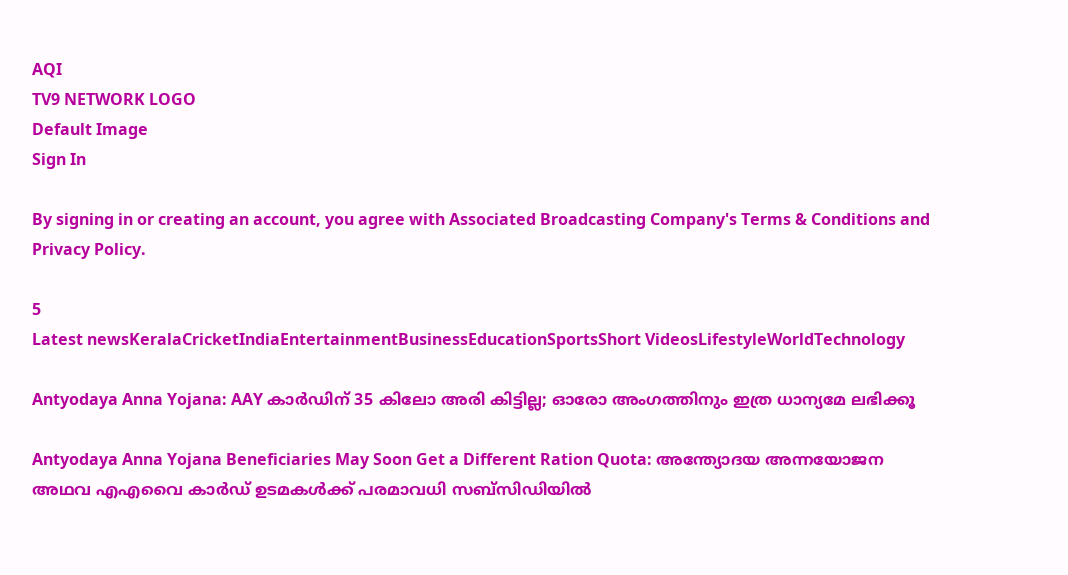AQI
TV9 NETWORK LOGO
Default Image
Sign In

By signing in or creating an account, you agree with Associated Broadcasting Company's Terms & Conditions and Privacy Policy.

5
Latest newsKeralaCricketIndiaEntertainmentBusinessEducationSportsShort VideosLifestyleWorldTechnology

Antyodaya Anna Yojana: AAY കാര്‍ഡിന് 35 കിലോ അരി കിട്ടില്ല; ഓരോ അംഗത്തിനും ഇത്ര ധാന്യമേ ലഭിക്കൂ

Antyodaya Anna Yojana Beneficiaries May Soon Get a Different Ration Quota: അന്ത്യോദയ അന്നയോജന അഥവ എഎവൈ കാര്‍ഡ് ഉടമകള്‍ക്ക് പരമാവധി സബ്‌സിഡിയില്‍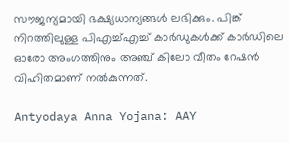സൗജന്യമായി ഭക്ഷ്യധാന്യങ്ങള്‍ ലഭിക്കും. പിങ്ക് നിറത്തിലുള്ള പിഎച്ച്എച്ച് കാര്‍ഡുകള്‍ക്ക് കാര്‍ഡിലെ ഓരോ അംഗത്തിനും അഞ്ച് കിലോ വീതം റേഷന്‍ വിഹിതമാണ് നല്‍കുന്നത്.

Antyodaya Anna Yojana: AAY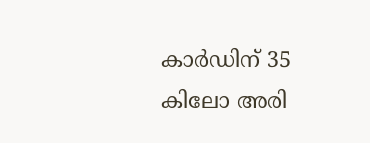കാര്‍ഡിന് 35 കിലോ അരി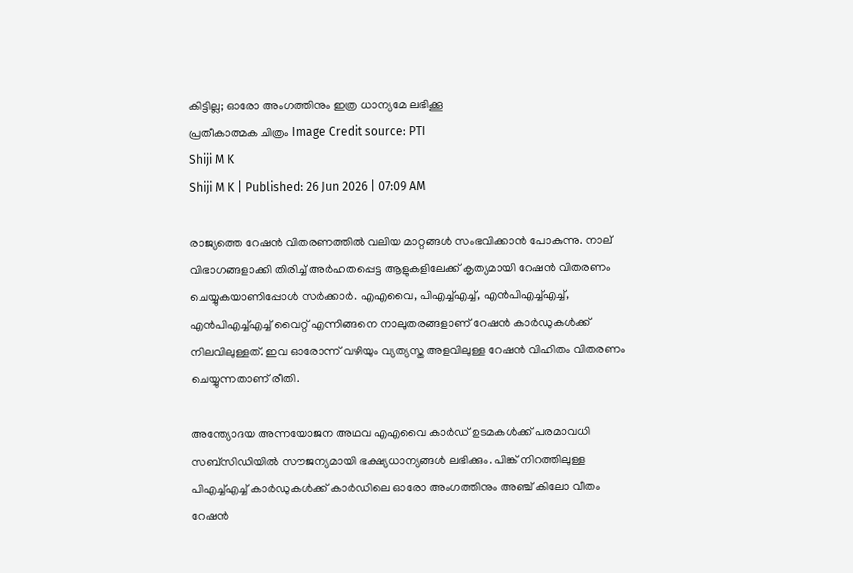കിട്ടില്ല; ഓരോ അംഗത്തിനും ഇത്ര ധാന്യമേ ലഭിക്കൂ
പ്രതീകാത്മക ചിത്രം Image Credit source: PTI
Shiji M K
Shiji M K | Published: 26 Jun 2026 | 07:09 AM

രാജ്യത്തെ റേഷന്‍ വിതരണത്തില്‍ വലിയ മാറ്റങ്ങള്‍ സംഭവിക്കാന്‍ പോകുന്നു. നാല് വിഭാഗങ്ങളാക്കി തിരിച്ച് അര്‍ഹതപ്പെട്ട ആളുകളിലേക്ക് കൃത്യമായി റേഷന്‍ വിതരണം ചെയ്യുകയാണിപ്പോള്‍ സര്‍ക്കാര്‍. എഎവൈ, പിഎച്ച്എച്ച്, എന്‍പിഎച്ച്എച്ച്, എന്‍പിഎച്ച്എച്ച് വൈറ്റ് എന്നിങ്ങനെ നാലുതരങ്ങളാണ് റേഷന്‍ കാര്‍ഡുകള്‍ക്ക് നിലവിലുള്ളത്. ഇവ ഓരോന്ന് വഴിയും വ്യത്യസ്ത അളവിലുള്ള റേഷന്‍ വിഹിതം വിതരണം ചെയ്യുന്നതാണ് രീതി.

അന്ത്യോദയ അന്നയോജന അഥവ എഎവൈ കാര്‍ഡ് ഉടമകള്‍ക്ക് പരമാവധി സബ്‌സിഡിയില്‍ സൗജന്യമായി ഭക്ഷ്യധാന്യങ്ങള്‍ ലഭിക്കും. പിങ്ക് നിറത്തിലുള്ള പിഎച്ച്എച്ച് കാര്‍ഡുകള്‍ക്ക് കാര്‍ഡിലെ ഓരോ അംഗത്തിനും അഞ്ച് കിലോ വീതം റേഷന്‍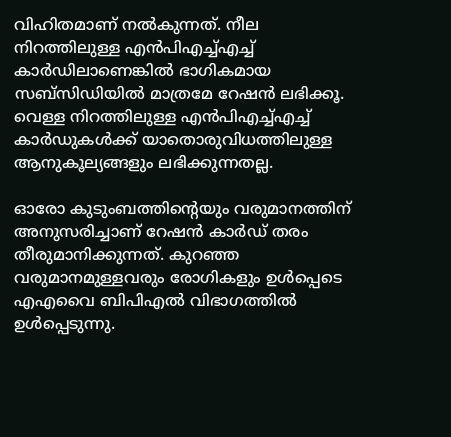വിഹിതമാണ് നല്‍കുന്നത്. നീല നിറത്തിലുള്ള എന്‍പിഎച്ച്എച്ച് കാര്‍ഡിലാണെങ്കില്‍ ഭാഗികമായ സബ്‌സിഡിയില്‍ മാത്രമേ റേഷന്‍ ലഭിക്കൂ. വെള്ള നിറത്തിലുള്ള എന്‍പിഎച്ച്എച്ച് കാര്‍ഡുകള്‍ക്ക് യാതൊരുവിധത്തിലുള്ള ആനുകൂല്യങ്ങളും ലഭിക്കുന്നതല്ല.

ഓരോ കുടുംബത്തിന്റെയും വരുമാനത്തിന് അനുസരിച്ചാണ് റേഷന്‍ കാര്‍ഡ് തരം തീരുമാനിക്കുന്നത്. കുറഞ്ഞ വരുമാനമുള്ളവരും രോഗികളും ഉള്‍പ്പെടെ എഎവൈ ബിപിഎല്‍ വിഭാഗത്തില്‍ ഉള്‍പ്പെടുന്നു.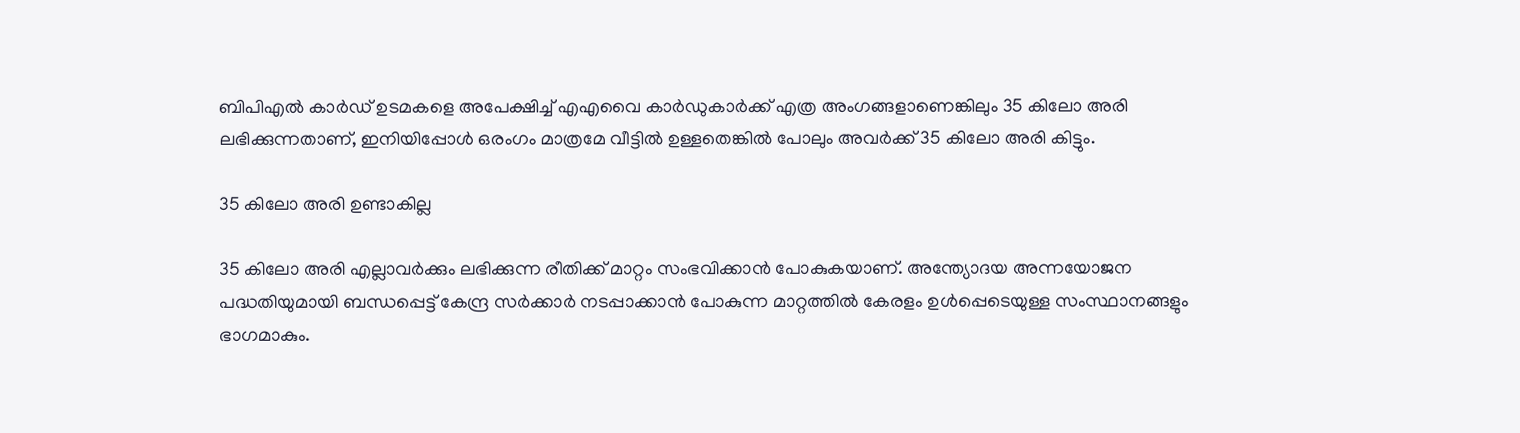ബിപിഎല്‍ കാര്‍ഡ് ഉടമകളെ അപേക്ഷിച്ച് എഎവൈ കാര്‍ഡുകാര്‍ക്ക് എത്ര അംഗങ്ങളാണെങ്കിലും 35 കിലോ അരി ലഭിക്കുന്നതാണ്, ഇനിയിപ്പോള്‍ ഒരംഗം മാത്രമേ വീട്ടില്‍ ഉള്ളതെങ്കില്‍ പോലും അവര്‍ക്ക് 35 കിലോ അരി കിട്ടും.

35 കിലോ അരി ഉണ്ടാകില്ല

35 കിലോ അരി എല്ലാവര്‍ക്കും ലഭിക്കുന്ന രീതിക്ക് മാറ്റം സംഭവിക്കാന്‍ പോകുകയാണ്. അന്ത്യോദയ അന്നയോജന പദ്ധതിയുമായി ബന്ധപ്പെട്ട് കേന്ദ്ര സര്‍ക്കാര്‍ നടപ്പാക്കാന്‍ പോകുന്ന മാറ്റത്തില്‍ കേരളം ഉള്‍പ്പെടെയുള്ള സംസ്ഥാനങ്ങളും ഭാഗമാകും.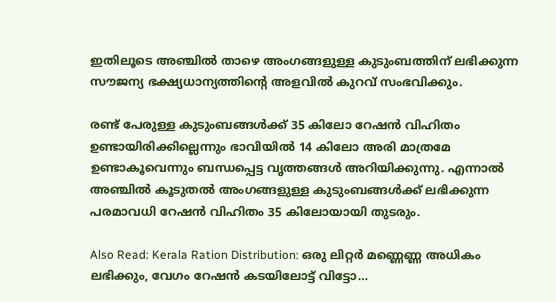ഇതിലൂടെ അഞ്ചില്‍ താഴെ അംഗങ്ങളുള്ള കുടുംബത്തിന് ലഭിക്കുന്ന സൗജന്യ ഭക്ഷ്യധാന്യത്തിന്റെ അളവില്‍ കുറവ് സംഭവിക്കും.

രണ്ട് പേരുള്ള കുടുംബങ്ങള്‍ക്ക് 35 കിലോ റേഷന്‍ വിഹിതം ഉണ്ടായിരിക്കില്ലെന്നും ഭാവിയില്‍ 14 കിലോ അരി മാത്രമേ ഉണ്ടാകൂവെന്നും ബന്ധപ്പെട്ട വൃത്തങ്ങള്‍ അറിയിക്കുന്നു. എന്നാല്‍ അഞ്ചില്‍ കൂടുതല്‍ അംഗങ്ങളുള്ള കുടുംബങ്ങള്‍ക്ക് ലഭിക്കുന്ന പരമാവധി റേഷന്‍ വിഹിതം 35 കിലോയായി തുടരും.

Also Read: Kerala Ration Distribution: ഒരു ലിറ്റർ മണ്ണെണ്ണ അധികം ലഭിക്കും, വേഗം റേഷൻ കടയിലോട്ട് വിട്ടോ…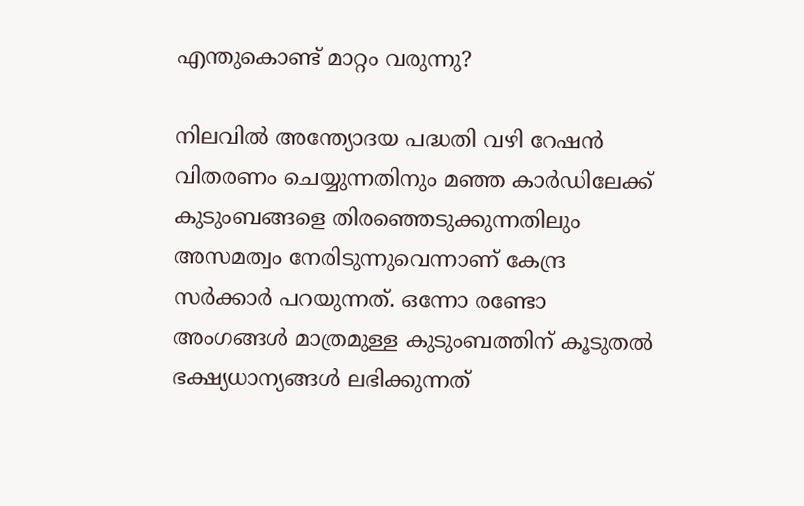എന്തുകൊണ്ട് മാറ്റം വരുന്നു?

നിലവില്‍ അന്ത്യോദയ പദ്ധതി വഴി റേഷന്‍ വിതരണം ചെയ്യുന്നതിനും മഞ്ഞ കാര്‍ഡിലേക്ക് കുടുംബങ്ങളെ തിരഞ്ഞെടുക്കുന്നതിലും അസമത്വം നേരിടുന്നുവെന്നാണ് കേന്ദ്ര സര്‍ക്കാര്‍ പറയുന്നത്. ഒന്നോ രണ്ടോ അംഗങ്ങള്‍ മാത്രമുള്ള കുടുംബത്തിന് കൂടുതല്‍ ഭക്ഷ്യധാന്യങ്ങള്‍ ലഭിക്കുന്നത്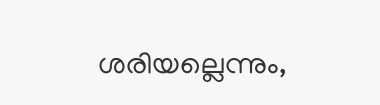ശരിയല്ലെന്നും,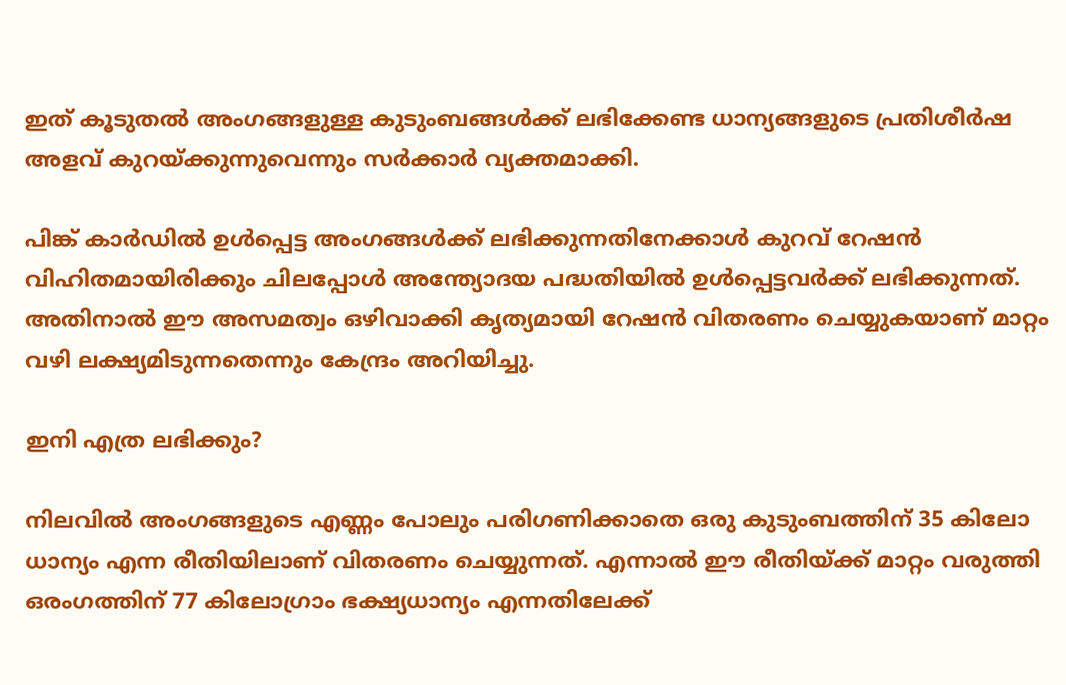ഇത് കൂടുതല്‍ അംഗങ്ങളുള്ള കുടുംബങ്ങള്‍ക്ക് ലഭിക്കേണ്ട ധാന്യങ്ങളുടെ പ്രതിശീര്‍ഷ അളവ് കുറയ്ക്കുന്നുവെന്നും സര്‍ക്കാര്‍ വ്യക്തമാക്കി.

പിങ്ക് കാര്‍ഡില്‍ ഉള്‍പ്പെട്ട അംഗങ്ങള്‍ക്ക് ലഭിക്കുന്നതിനേക്കാള്‍ കുറവ് റേഷന്‍ വിഹിതമായിരിക്കും ചിലപ്പോള്‍ അന്ത്യോദയ പദ്ധതിയില്‍ ഉള്‍പ്പെട്ടവര്‍ക്ക് ലഭിക്കുന്നത്. അതിനാല്‍ ഈ അസമത്വം ഒഴിവാക്കി കൃത്യമായി റേഷന്‍ വിതരണം ചെയ്യുകയാണ് മാറ്റം വഴി ലക്ഷ്യമിടുന്നതെന്നും കേന്ദ്രം അറിയിച്ചു.

ഇനി എത്ര ലഭിക്കും?

നിലവില്‍ അംഗങ്ങളുടെ എണ്ണം പോലും പരിഗണിക്കാതെ ഒരു കുടുംബത്തിന് 35 കിലോ ധാന്യം എന്ന രീതിയിലാണ് വിതരണം ചെയ്യുന്നത്. എന്നാല്‍ ഈ രീതിയ്ക്ക് മാറ്റം വരുത്തി ഒരംഗത്തിന് 77 കിലോഗ്രാം ഭക്ഷ്യധാന്യം എന്നതിലേക്ക്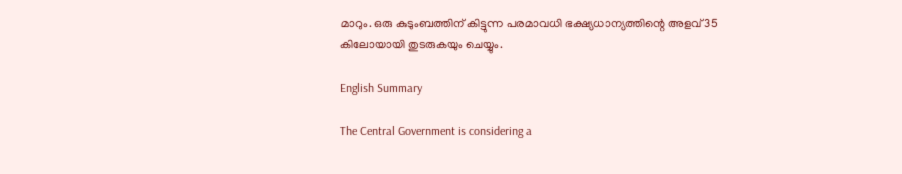മാറും. ഒരു കുടുംബത്തിന് കിട്ടുന്ന പരമാവധി ഭക്ഷ്യധാന്യത്തിന്റെ അളവ് 35 കിലോയായി തുടരുകയും ചെയ്യും.

English Summary

The Central Government is considering a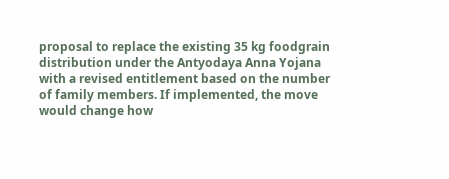proposal to replace the existing 35 kg foodgrain distribution under the Antyodaya Anna Yojana with a revised entitlement based on the number of family members. If implemented, the move would change how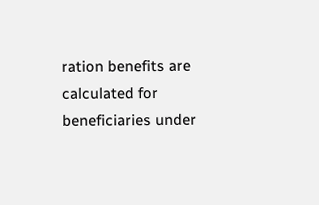ration benefits are calculated for beneficiaries under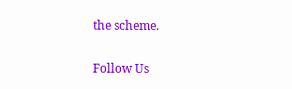the scheme.

Follow Us